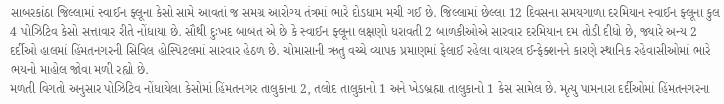સાબરકાંઠા જિલ્લામાં સ્વાઈન ફ્લૂના કેસો સામે આવતાં જ સમગ્ર આરોગ્ય તંત્રમાં ભારે દોડધામ મચી ગઈ છે. જિલ્લામાં છેલ્લા 12 દિવસના સમયગાળા દરમિયાન સ્વાઈન ફ્લૂના કુલ 4 પોઝિટિવ કેસો સત્તાવાર રીતે નોંધાયા છે. સૌથી દુઃખદ બાબત એ છે કે સ્વાઈન ફ્લૂના લક્ષણો ધરાવતી 2 બાળકીઓએ સારવાર દરમિયાન દમ તોડી દીધો છે, જ્યારે અન્ય 2 દર્દીઓ હાલમાં હિંમતનગરની સિવિલ હોસ્પિટલમાં સારવાર હેઠળ છે. ચોમાસાની ઋતુ વચ્ચે વ્યાપક પ્રમાણમાં ફેલાઈ રહેલા વાયરલ ઈન્ફેક્શનને કારણે સ્થાનિક રહેવાસીઓમાં ભારે ભયનો માહોલ જોવા મળી રહ્યો છે.
મળતી વિગતો અનુસાર પોઝિટિવ નોંધાયેલા કેસોમાં હિંમતનગર તાલુકાના 2, તલોદ તાલુકાનો 1 અને ખેડબ્રહ્મા તાલુકાનો 1 કેસ સામેલ છે. મૃત્યુ પામનારા દર્દીઓમાં હિંમતનગરના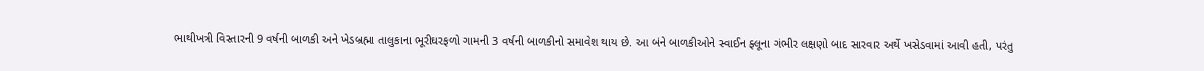ભાથીખત્રી વિસ્તારની 9 વર્ષની બાળકી અને ખેડબ્રહ્મા તાલુકાના ભૂરીઘરફળો ગામની 3 વર્ષની બાળકીનો સમાવેશ થાય છે. આ બંને બાળકીઓને સ્વાઈન ફ્લૂના ગંભીર લક્ષણો બાદ સારવાર અર્થે ખસેડવામાં આવી હતી, પરંતુ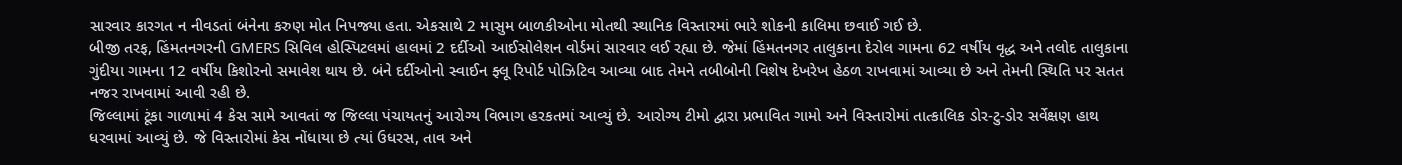સારવાર કારગત ન નીવડતાં બંનેના કરુણ મોત નિપજ્યા હતા. એકસાથે 2 માસુમ બાળકીઓના મોતથી સ્થાનિક વિસ્તારમાં ભારે શોકની કાલિમા છવાઈ ગઈ છે.
બીજી તરફ, હિંમતનગરની GMERS સિવિલ હોસ્પિટલમાં હાલમાં 2 દર્દીઓ આઈસોલેશન વોર્ડમાં સારવાર લઈ રહ્યા છે. જેમાં હિંમતનગર તાલુકાના દેરોલ ગામના 62 વર્ષીય વૃદ્ધ અને તલોદ તાલુકાના ગુંદીયા ગામના 12 વર્ષીય કિશોરનો સમાવેશ થાય છે. બંને દર્દીઓનો સ્વાઈન ફ્લૂ રિપોર્ટ પોઝિટિવ આવ્યા બાદ તેમને તબીબોની વિશેષ દેખરેખ હેઠળ રાખવામાં આવ્યા છે અને તેમની સ્થિતિ પર સતત નજર રાખવામાં આવી રહી છે.
જિલ્લામાં ટૂંકા ગાળામાં 4 કેસ સામે આવતાં જ જિલ્લા પંચાયતનું આરોગ્ય વિભાગ હરકતમાં આવ્યું છે. આરોગ્ય ટીમો દ્વારા પ્રભાવિત ગામો અને વિસ્તારોમાં તાત્કાલિક ડોર-ટુ-ડોર સર્વેક્ષણ હાથ ધરવામાં આવ્યું છે. જે વિસ્તારોમાં કેસ નોંધાયા છે ત્યાં ઉધરસ, તાવ અને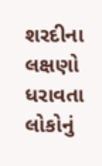શરદીના લક્ષણો ધરાવતા લોકોનું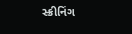સ્ક્રીનિંગ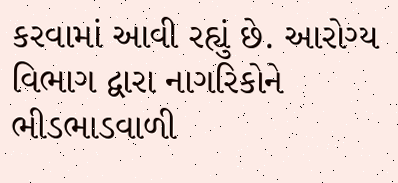કરવામાં આવી રહ્યું છે. આરોગ્ય વિભાગ દ્વારા નાગરિકોને ભીડભાડવાળી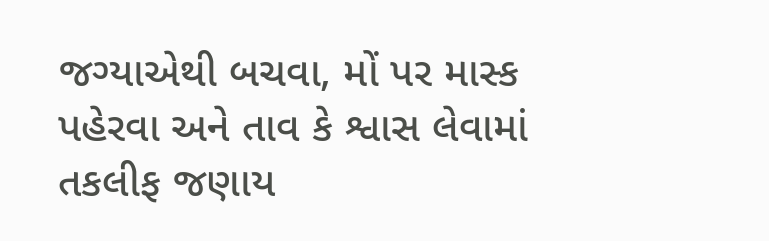જગ્યાએથી બચવા, મોં પર માસ્ક પહેરવા અને તાવ કે શ્વાસ લેવામાં તકલીફ જણાય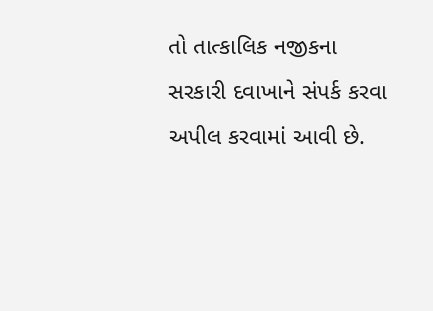તો તાત્કાલિક નજીકના સરકારી દવાખાને સંપર્ક કરવા અપીલ કરવામાં આવી છે.